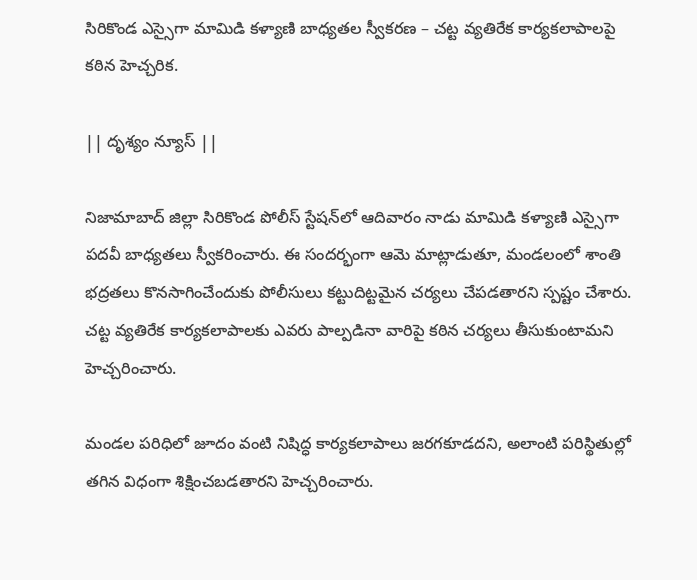సిరికొండ ఎస్సైగా మామిడి కళ్యాణి బాధ్యతల స్వీకరణ – చట్ట వ్యతిరేక కార్యకలాపాలపై కఠిన హెచ్చరిక.

|| దృశ్యం న్యూస్ ||

నిజామాబాద్ జిల్లా సిరికొండ పోలీస్ స్టేషన్‌లో ఆదివారం నాడు మామిడి కళ్యాణి ఎస్సైగా పదవీ బాధ్యతలు స్వీకరించారు. ఈ సందర్భంగా ఆమె మాట్లాడుతూ, మండలంలో శాంతి భద్రతలు కొనసాగించేందుకు పోలీసులు కట్టుదిట్టమైన చర్యలు చేపడతారని స్పష్టం చేశారు. చట్ట వ్యతిరేక కార్యకలాపాలకు ఎవరు పాల్పడినా వారిపై కఠిన చర్యలు తీసుకుంటామని హెచ్చరించారు.

మండల పరిధిలో జూదం వంటి నిషిద్ధ కార్యకలాపాలు జరగకూడదని, అలాంటి పరిస్థితుల్లో తగిన విధంగా శిక్షించబడతారని హెచ్చరించారు.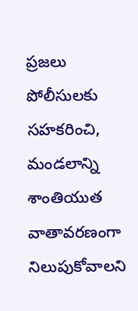ప్రజలు పోలీసులకు సహకరించి, మండలాన్ని శాంతియుత వాతావరణంగా నిలుపుకోవాలని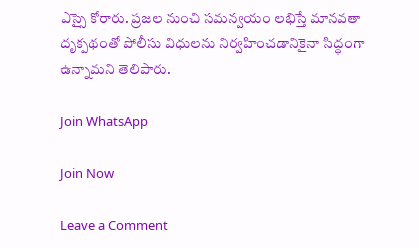ఎస్సై కోరారు. ప్రజల నుంచి సమన్వయం లభిస్తే మానవతా దృక్పథంతో పోలీసు విధులను నిర్వహించడానికైనా సిద్ధంగా ఉన్నామని తెలిపారు.

Join WhatsApp

Join Now

Leave a Comment